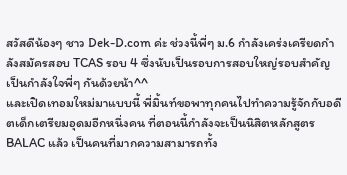สวัสดีน้องๆ ชาว Dek-D.com ค่ะ ช่วงนี้พี่ๆ ม.6 กำลังเคร่งเครียดกำลังสมัครสอบ TCAS รอบ 4 ซึ่งนับเป็นรอบการสอบใหญ่รอบสำคัญ เป็นกำลังใจพี่ๆ กันด้วยน้า^^
และเปิดเทอมใหม่มาแบบนี้ พี่มิ้นท์ขอพาทุกคนไปทำความรู้จักกับอดีตเด็กเตรียมอุดมอีกหนึ่งคน ที่ตอนนี้กำลังจะเป็นนิสิตหลักสูตร BALAC แล้ว เป็นคนที่มากความสามารถทั้ง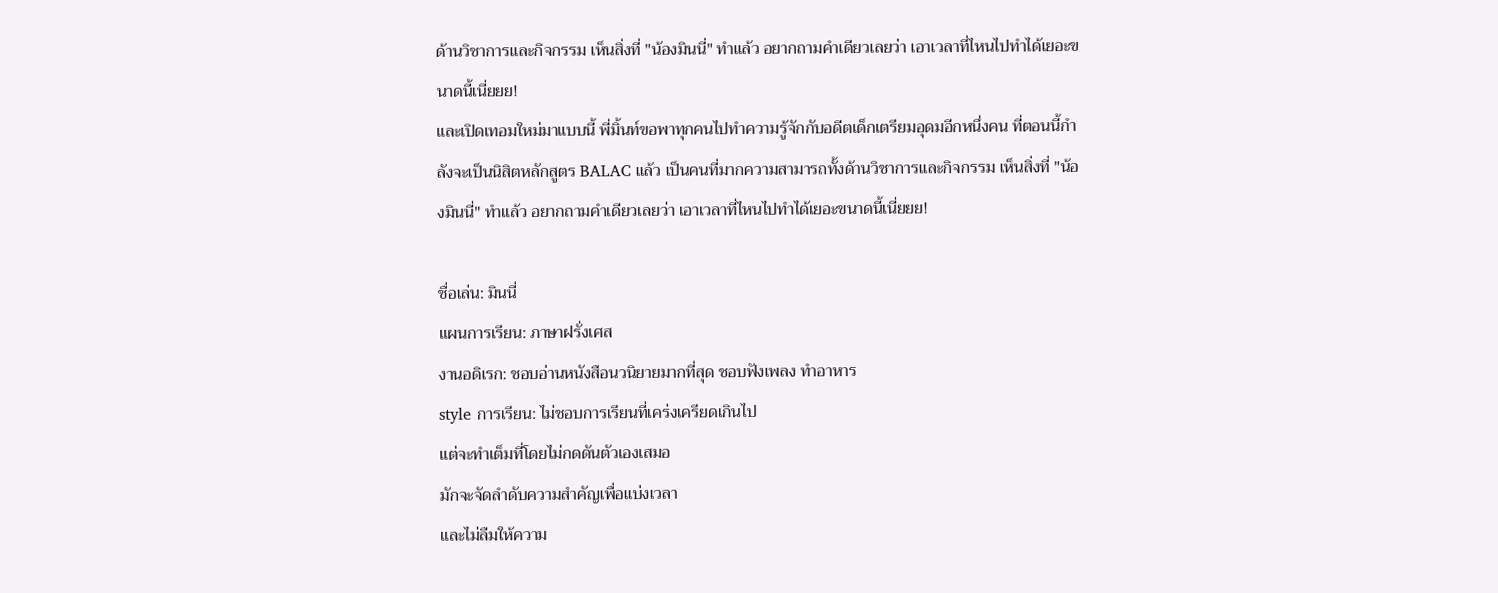ด้านวิชาการและกิจกรรม เห็นสิ่งที่ "น้องมินนี่" ทำแล้ว อยากถามคำเดียวเลยว่า เอาเวลาที่ไหนไปทำได้เยอะขนาดนี้เนี่ยยย!
และเปิดเทอมใหม่มาแบบนี้ พี่มิ้นท์ขอพาทุกคนไปทำความรู้จักกับอดีตเด็กเตรียมอุดมอีกหนึ่งคน ที่ตอนนี้กำลังจะเป็นนิสิตหลักสูตร BALAC แล้ว เป็นคนที่มากความสามารถทั้งด้านวิชาการและกิจกรรม เห็นสิ่งที่ "น้องมินนี่" ทำแล้ว อยากถามคำเดียวเลยว่า เอาเวลาที่ไหนไปทำได้เยอะขนาดนี้เนี่ยยย!

ชื่อเล่น: มินนี่
แผนการเรียน: ภาษาฝรั่งเศส
งานอดิเรก: ชอบอ่านหนังสือนวนิยายมากที่สุด ชอบฟังเพลง ทำอาหาร
style การเรียน: ไม่ชอบการเรียนที่เคร่งเครียดเกินไป
แต่จะทำเต็มที่โดยไม่กดดันตัวเองเสมอ
มักจะจัดลำดับความสำคัญเพื่อแบ่งเวลา
และไม่ลืมให้ความ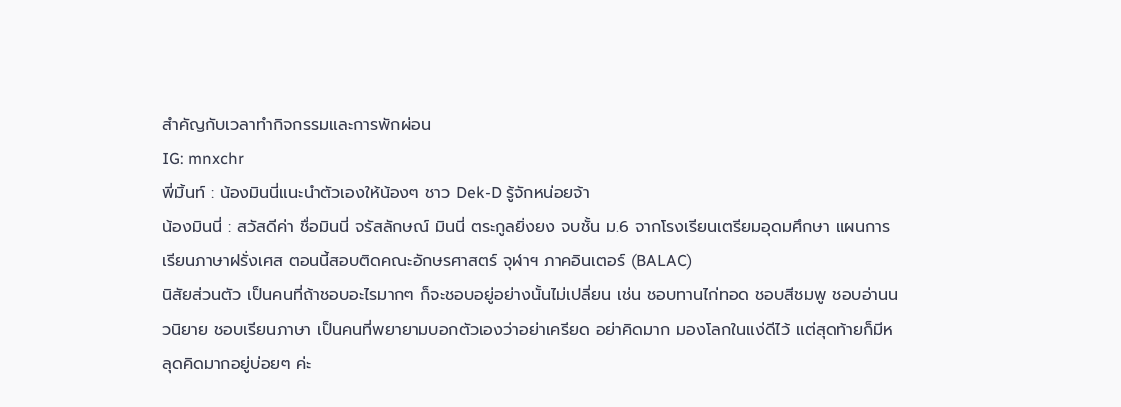สำคัญกับเวลาทำกิจกรรมและการพักผ่อน
IG: mnxchr
พี่มิ้นท์ : น้องมินนี่แนะนำตัวเองให้น้องๆ ชาว Dek-D รู้จักหน่อยจ้า
น้องมินนี่ : สวัสดีค่า ชื่อมินนี่ จรัสลักษณ์ มินนี่ ตระกูลยิ่งยง จบชั้น ม.6 จากโรงเรียนเตรียมอุดมศึกษา แผนการเรียนภาษาฝรั่งเศส ตอนนี้สอบติดคณะอักษรศาสตร์ จุฬาฯ ภาคอินเตอร์ (BALAC)
นิสัยส่วนตัว เป็นคนที่ถ้าชอบอะไรมากๆ ก็จะชอบอยู่อย่างนั้นไม่เปลี่ยน เช่น ชอบทานไก่ทอด ชอบสีชมพู ชอบอ่านนวนิยาย ชอบเรียนภาษา เป็นคนที่พยายามบอกตัวเองว่าอย่าเครียด อย่าคิดมาก มองโลกในแง่ดีไว้ แต่สุดท้ายก็มีหลุดคิดมากอยู่บ่อยๆ ค่ะ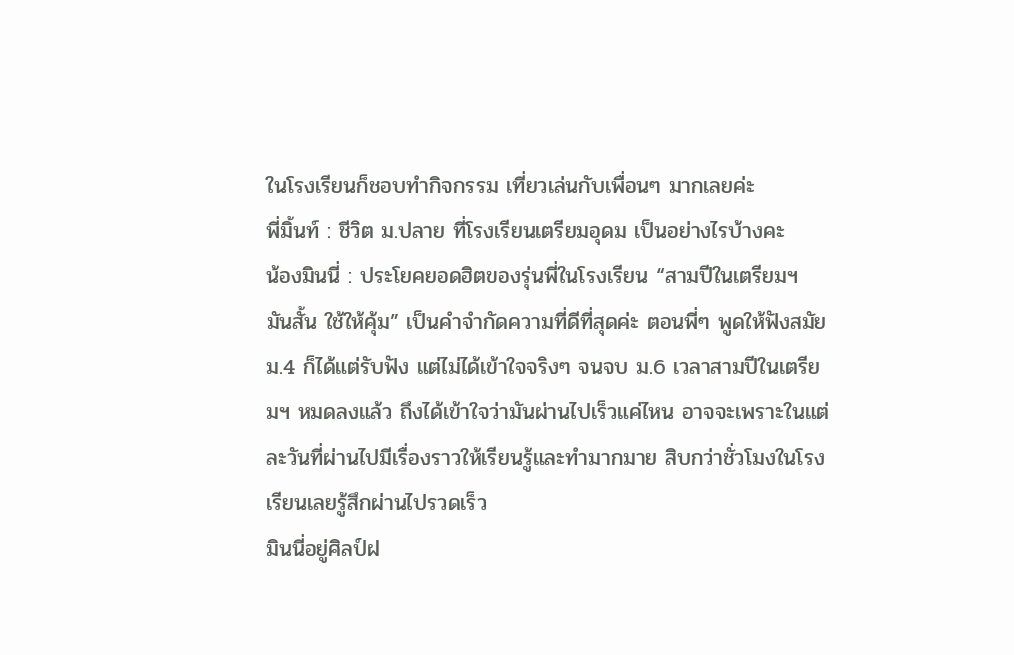ในโรงเรียนก็ชอบทำกิจกรรม เที่ยวเล่นกับเพื่อนๆ มากเลยค่ะ
พี่มิ้นท์ : ชีวิต ม.ปลาย ที่โรงเรียนเตรียมอุดม เป็นอย่างไรบ้างคะ
น้องมินนี่ : ประโยคยอดฮิตของรุ่นพี่ในโรงเรียน “สามปีในเตรียมฯ มันสั้น ใช้ให้คุ้ม” เป็นคำจำกัดความที่ดีที่สุดค่ะ ตอนพี่ๆ พูดให้ฟังสมัย ม.4 ก็ได้แต่รับฟัง แต่ไม่ได้เข้าใจจริงๆ จนจบ ม.6 เวลาสามปีในเตรียมฯ หมดลงแล้ว ถึงได้เข้าใจว่ามันผ่านไปเร็วแค่ไหน อาจจะเพราะในแต่ละวันที่ผ่านไปมีเรื่องราวให้เรียนรู้และทำมากมาย สิบกว่าชั่วโมงในโรงเรียนเลยรู้สึกผ่านไปรวดเร็ว
มินนี่อยู่ศิลป์ฝ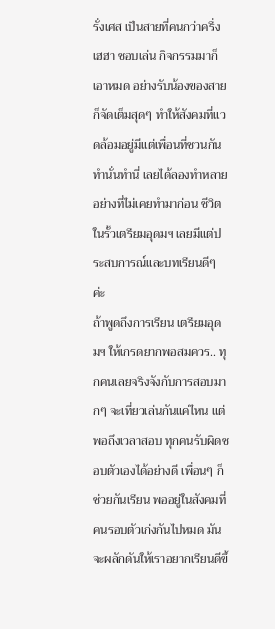รั่งเศส เป็นสายที่คนกว่าครึ่ง เฮฮา ชอบเล่น กิจกรรมมาก็เอาหมด อย่างรับน้องของสายก็จัดเต็มสุดๆ ทำให้สังคมที่แวดล้อมอยู่มีแต่เพื่อนที่ชวนกันทำนั่นทำนี่ เลยได้ลองทำหลายอย่างที่ไม่เคยทำมาก่อน ชีวิตในรั้วเตรียมอุดมฯ เลยมีแต่ประสบการณ์และบทเรียนดีๆ ค่ะ
ถ้าพูดถึงการเรียน เตรียมอุดมฯ ให้เกรดยากพอสมควร.. ทุกคนเลยจริงจังกับการสอบมากๆ จะเที่ยวเล่นกันแค่ไหน แต่พอถึงเวลาสอบ ทุกคนรับผิดชอบตัวเองได้อย่างดี เพื่อนๆ ก็ช่วยกันเรียน พออยู่ในสังคมที่คนรอบตัวเก่งกันไปหมด มันจะผลักดันให้เราอยากเรียนดีขึ้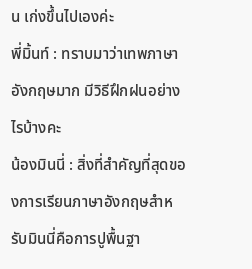น เก่งขึ้นไปเองค่ะ
พี่มิ้นท์ : ทราบมาว่าเทพภาษาอังกฤษมาก มีวิธีฝึกฝนอย่างไรบ้างคะ
น้องมินนี่ : สิ่งที่สำคัญที่สุดของการเรียนภาษาอังกฤษสำหรับมินนี่คือการปูพื้นฐา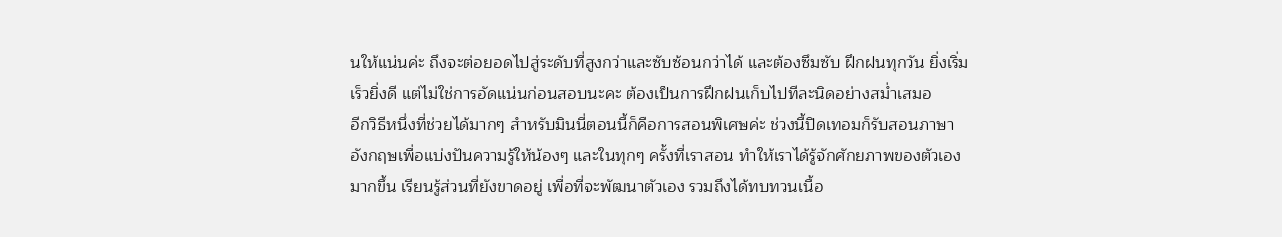นให้แน่นค่ะ ถึงจะต่อยอดไปสู่ระดับที่สูงกว่าและซับซ้อนกว่าได้ และต้องซึมซับ ฝึกฝนทุกวัน ยิ่งเริ่มเร็วยิ่งดี แต่ไม่ใช่การอัดแน่นก่อนสอบนะคะ ต้องเป็นการฝึกฝนเก็บไปทีละนิดอย่างสม่ำเสมอ
อีกวิธีหนึ่งที่ช่วยได้มากๆ สำหรับมินนี่ตอนนี้ก็คือการสอนพิเศษค่ะ ช่วงนี้ปิดเทอมก็รับสอนภาษาอังกฤษเพื่อแบ่งปันความรู้ให้น้องๆ และในทุกๆ ครั้งที่เราสอน ทำให้เราได้รู้จักศักยภาพของตัวเองมากขึ้น เรียนรู้ส่วนที่ยังขาดอยู่ เพื่อที่จะพัฒนาตัวเอง รวมถึงได้ทบทวนเนื้อ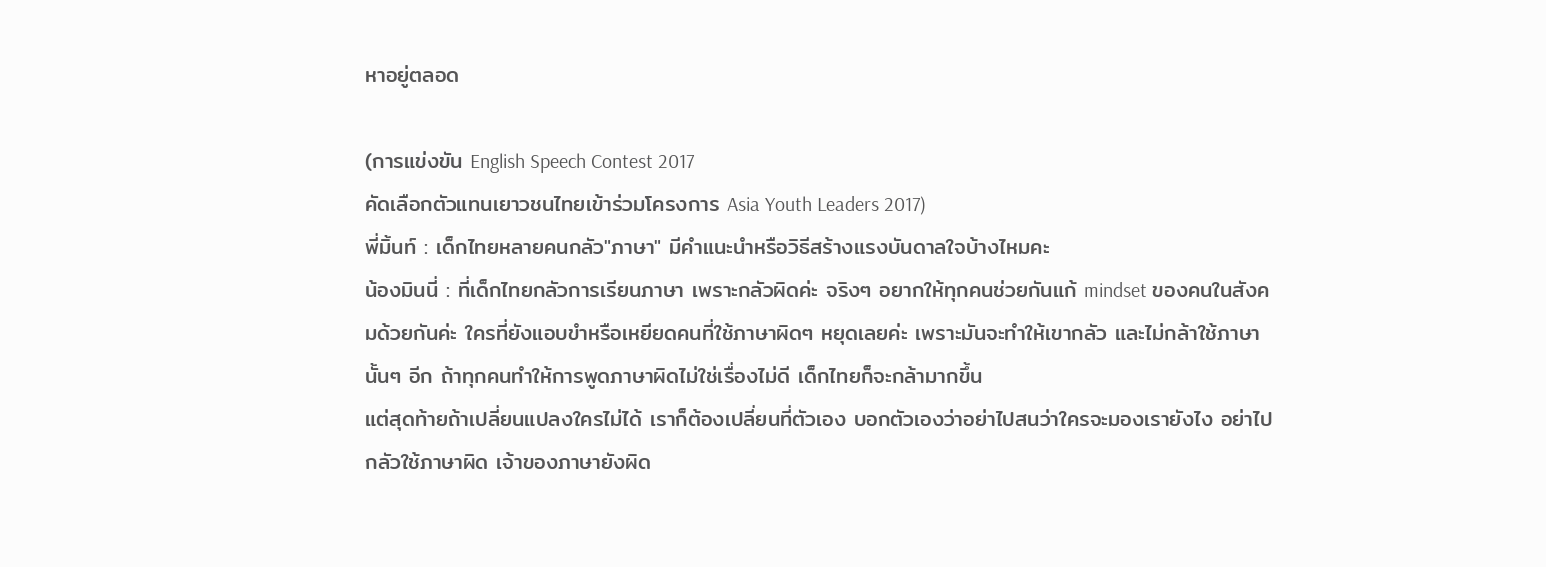หาอยู่ตลอด

(การแข่งขัน English Speech Contest 2017
คัดเลือกตัวแทนเยาวชนไทยเข้าร่วมโครงการ Asia Youth Leaders 2017)
พี่มิ้นท์ : เด็กไทยหลายคนกลัว"ภาษา" มีคำแนะนำหรือวิธีสร้างแรงบันดาลใจบ้างไหมคะ
น้องมินนี่ : ที่เด็กไทยกลัวการเรียนภาษา เพราะกลัวผิดค่ะ จริงๆ อยากให้ทุกคนช่วยกันแก้ mindset ของคนในสังคมด้วยกันค่ะ ใครที่ยังแอบขำหรือเหยียดคนที่ใช้ภาษาผิดๆ หยุดเลยค่ะ เพราะมันจะทำให้เขากลัว และไม่กล้าใช้ภาษานั้นๆ อีก ถ้าทุกคนทำให้การพูดภาษาผิดไม่ใช่เรื่องไม่ดี เด็กไทยก็จะกล้ามากขึ้น
แต่สุดท้ายถ้าเปลี่ยนแปลงใครไม่ได้ เราก็ต้องเปลี่ยนที่ตัวเอง บอกตัวเองว่าอย่าไปสนว่าใครจะมองเรายังไง อย่าไปกลัวใช้ภาษาผิด เจ้าของภาษายังผิด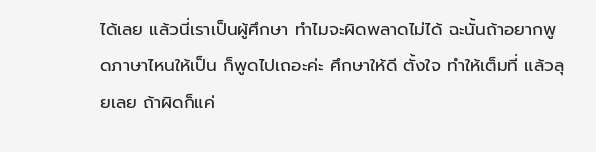ได้เลย แล้วนี่เราเป็นผู้ศึกษา ทำไมจะผิดพลาดไม่ได้ ฉะนั้นถ้าอยากพูดภาษาไหนให้เป็น ก็พูดไปเถอะค่ะ ศึกษาให้ดี ตั้งใจ ทำให้เต็มที่ แล้วลุยเลย ถ้าผิดก็แค่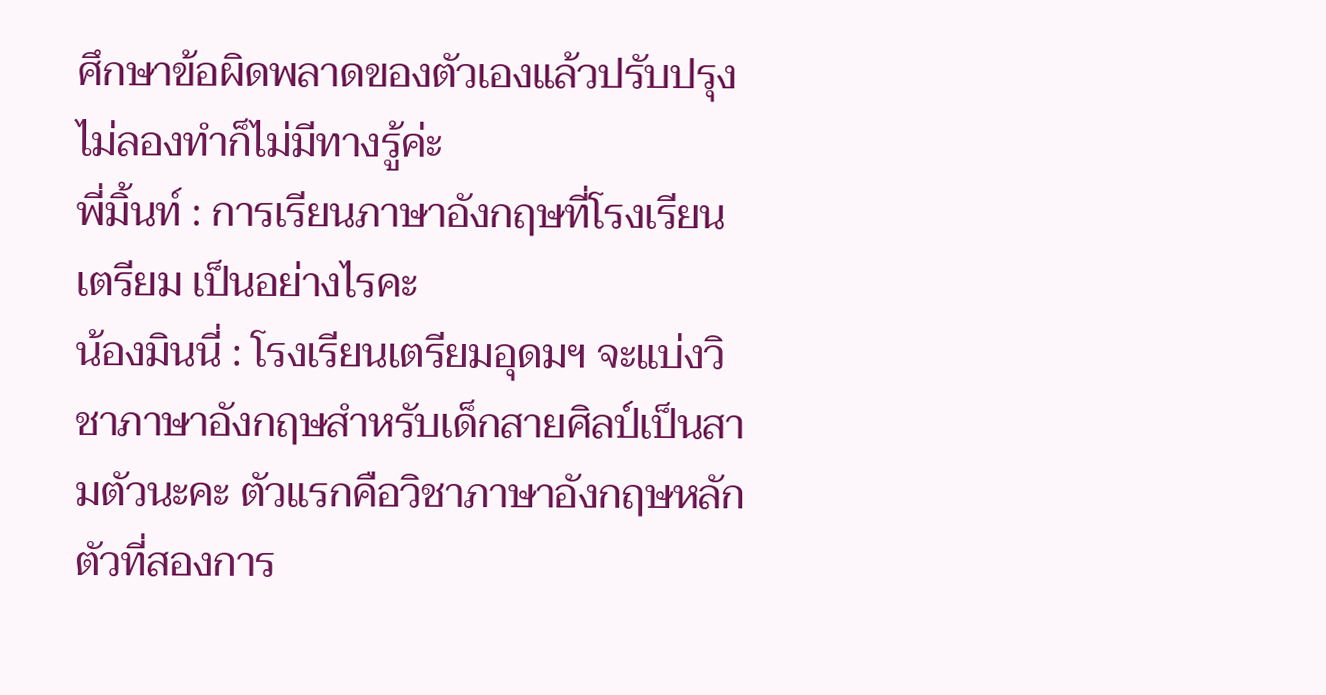ศึกษาข้อผิดพลาดของตัวเองแล้วปรับปรุง ไม่ลองทำก็ไม่มีทางรู้ค่ะ
พี่มิ้นท์ : การเรียนภาษาอังกฤษที่โรงเรียนเตรียม เป็นอย่างไรคะ
น้องมินนี่ : โรงเรียนเตรียมอุดมฯ จะแบ่งวิชาภาษาอังกฤษสำหรับเด็กสายศิลป์เป็นสามตัวนะคะ ตัวแรกคือวิชาภาษาอังกฤษหลัก ตัวที่สองการ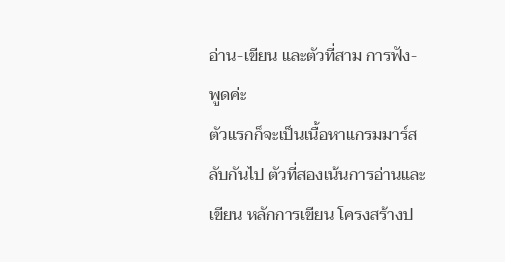อ่าน-เขียน และตัวที่สาม การฟัง-พูดค่ะ
ตัวแรกก็จะเป็นเนื้อหาแกรมมาร์สลับกันไป ตัวที่สองเน้นการอ่านและเขียน หลักการเขียน โครงสร้างป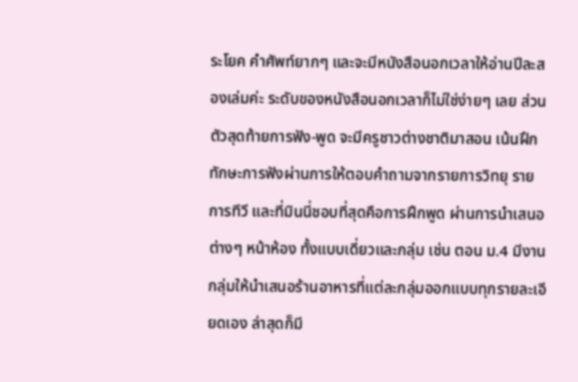ระโยค คำศัพท์ยากๆ และจะมีหนังสือนอกเวลาให้อ่านปีละสองเล่มค่ะ ระดับของหนังสือนอกเวลาก็ไม่ใช่ง่ายๆ เลย ส่วนตัวสุดท้ายการฟัง-พูด จะมีครูชาวต่างชาติมาสอน เน้นฝึกทักษะการฟังผ่านการให้ตอบคำถามจากรายการวิทยุ รายการทีวี และที่มินนี่ชอบที่สุดคือการฝึกพูด ผ่านการนำเสนอต่างๆ หน้าห้อง ทั้งแบบเดี่ยวและกลุ่ม เช่น ตอน ม.4 มีงานกลุ่มให้นำเสนอร้านอาหารที่แต่ละกลุ่มออกแบบทุกรายละเอียดเอง ล่าสุดก็มี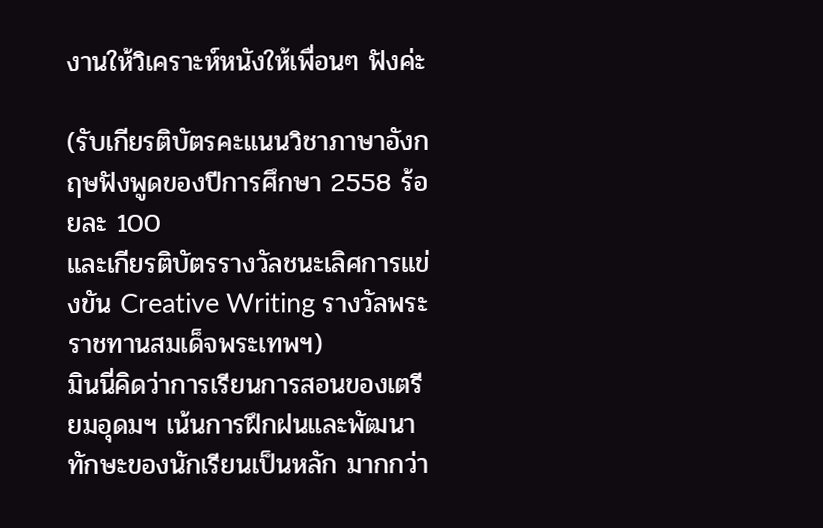งานให้วิเคราะห์หนังให้เพื่อนๆ ฟังค่ะ

(รับเกียรติบัตรคะแนนวิชาภาษาอังกฤษฟังพูดของปีการศึกษา 2558 ร้อยละ 100
และเกียรติบัตรรางวัลชนะเลิศการแข่งขัน Creative Writing รางวัลพระราชทานสมเด็จพระเทพฯ)
มินนี่คิดว่าการเรียนการสอนของเตรียมอุดมฯ เน้นการฝึกฝนและพัฒนาทักษะของนักเรียนเป็นหลัก มากกว่า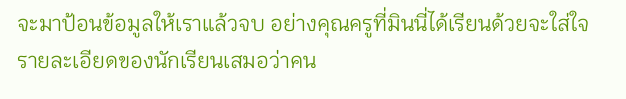จะมาป้อนข้อมูลให้เราแล้วจบ อย่างคุณครูที่มินนี่ได้เรียนด้วยจะใส่ใจรายละเอียดของนักเรียนเสมอว่าคน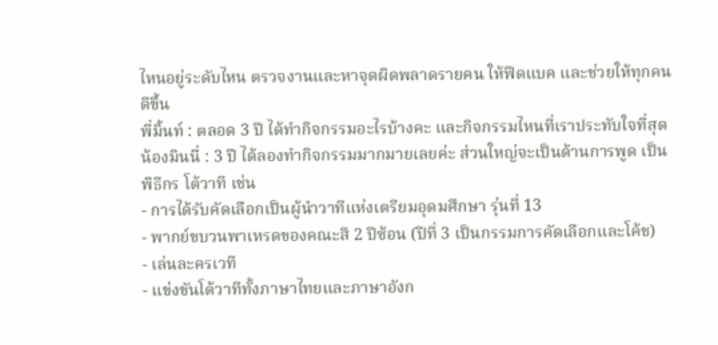ไหนอยู่ระดับไหน ตรวจงานและหาจุดผิดพลาดรายคน ให้ฟีดแบค และช่วยให้ทุกคนดีขึ้น
พี่มิ้นท์ : ตลอด 3 ปี ได้ทำกิจกรรมอะไรบ้างคะ และกิจกรรมไหนที่เราประทับใจที่สุด
น้องมินนี่ : 3 ปี ได้ลองทำกิจกรรมมากมายเลยค่ะ ส่วนใหญ่จะเป็นด้านการพูด เป็นพิธีกร โต้วาที เช่น
- การได้รับคัดเลือกเป็นผู้นำวาทีแห่งเตรียมอุดมศึกษา รุ่นที่ 13
- พากย์ขบวนพาเหรดของคณะสี 2 ปีซ้อน (ปีที่ 3 เป็นกรรมการคัดเลือกและโค้ช)
- เล่นละครเวที
- แข่งขันโต้วาทีทั้งภาษาไทยและภาษาอังก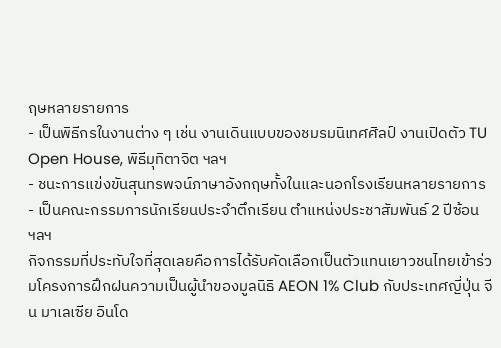ฤษหลายรายการ
- เป็นพิธีกรในงานต่าง ๆ เช่น งานเดินแบบของชมรมนิเทศศิลป์ งานเปิดตัว TU Open House, พิธีมุทิตาจิต ฯลฯ
- ชนะการแข่งขันสุนทรพจน์ภาษาอังกฤษทั้งในและนอกโรงเรียนหลายรายการ
- เป็นคณะกรรมการนักเรียนประจำตึกเรียน ตำแหน่งประชาสัมพันธ์ 2 ปีซ้อน
ฯลฯ
กิจกรรมที่ประทับใจที่สุดเลยคือการได้รับคัดเลือกเป็นตัวแทนเยาวชนไทยเข้าร่วมโครงการฝึกฝนความเป็นผู้นำของมูลนิธิ AEON 1% Club กับประเทศญี่ปุ่น จีน มาเลเซีย อินโด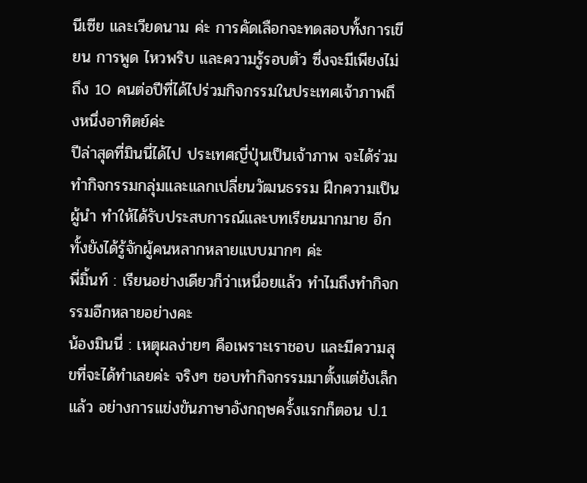นีเซีย และเวียดนาม ค่ะ การคัดเลือกจะทดสอบทั้งการเขียน การพูด ไหวพริบ และความรู้รอบตัว ซึ่งจะมีเพียงไม่ถึง 10 คนต่อปีที่ได้ไปร่วมกิจกรรมในประเทศเจ้าภาพถึงหนึ่งอาทิตย์ค่ะ
ปีล่าสุดที่มินนี่ได้ไป ประเทศญี่ปุ่นเป็นเจ้าภาพ จะได้ร่วมทำกิจกรรมกลุ่มและแลกเปลี่ยนวัฒนธรรม ฝึกความเป็นผู้นำ ทำให้ได้รับประสบการณ์และบทเรียนมากมาย อีกทั้งยังได้รู้จักผู้คนหลากหลายแบบมากๆ ค่ะ
พี่มิ้นท์ : เรียนอย่างเดียวก็ว่าเหนื่อยแล้ว ทำไมถึงทำกิจกรรมอีกหลายอย่างคะ
น้องมินนี่ : เหตุผลง่ายๆ คือเพราะเราชอบ และมีความสุขที่จะได้ทำเลยค่ะ จริงๆ ชอบทำกิจกรรมมาตั้งแต่ยังเล็กแล้ว อย่างการแข่งขันภาษาอังกฤษครั้งแรกก็ตอน ป.1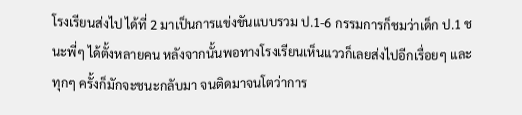โรงเรียนส่งไป ได้ที่ 2 มาเป็นการแข่งขันแบบรวม ป.1-6 กรรมการก็ชมว่าเด็ก ป.1 ชนะพี่ๆ ได้ตั้งหลายคน หลังจากนั้นพอทางโรงเรียนเห็นแววก็เลยส่งไปอีกเรื่อยๆ และทุกๆ ครั้งก็มักจะชนะกลับมา จนติดมาจนโตว่าการ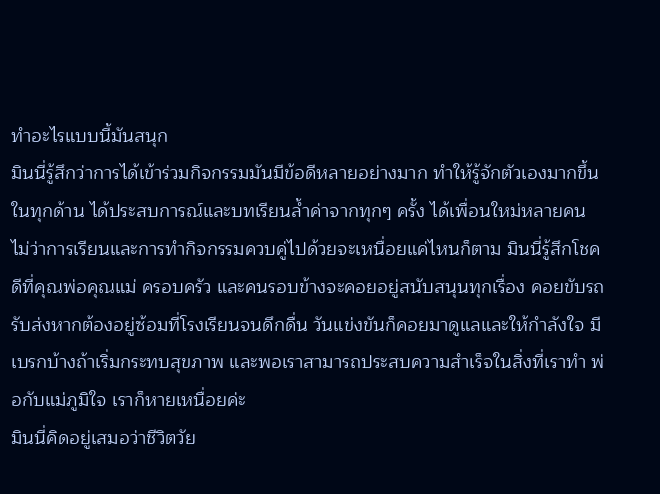ทำอะไรแบบนี้มันสนุก
มินนี่รู้สึกว่าการได้เข้าร่วมกิจกรรมมันมีข้อดีหลายอย่างมาก ทำให้รู้จักตัวเองมากขึ้นในทุกด้าน ได้ประสบการณ์และบทเรียนล้ำค่าจากทุกๆ ครั้ง ได้เพื่อนใหม่หลายคน
ไม่ว่าการเรียนและการทำกิจกรรมควบคู่ไปด้วยจะเหนื่อยแค่ไหนก็ตาม มินนี่รู้สึกโชคดีที่คุณพ่อคุณแม่ ครอบครัว และคนรอบข้างจะคอยอยู่สนับสนุนทุกเรื่อง คอยขับรถรับส่งหากต้องอยู่ซ้อมที่โรงเรียนจนดึกดื่น วันแข่งขันก็คอยมาดูแลและให้กำลังใจ มีเบรกบ้างถ้าเริ่มกระทบสุขภาพ และพอเราสามารถประสบความสำเร็จในสิ่งที่เราทำ พ่อกับแม่ภูมิใจ เราก็หายเหนื่อยค่ะ
มินนี่คิดอยู่เสมอว่าชีวิตวัย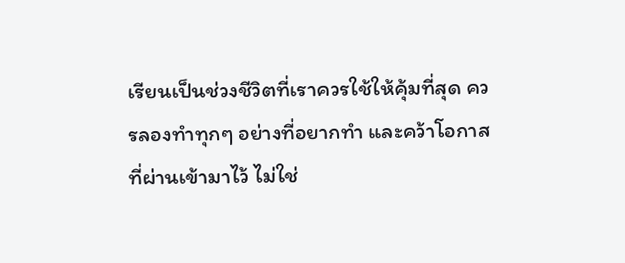เรียนเป็นช่วงชีวิตที่เราควรใช้ให้คุ้มที่สุด ควรลองทำทุกๆ อย่างที่อยากทำ และคว้าโอกาสที่ผ่านเข้ามาไว้ ไม่ใช่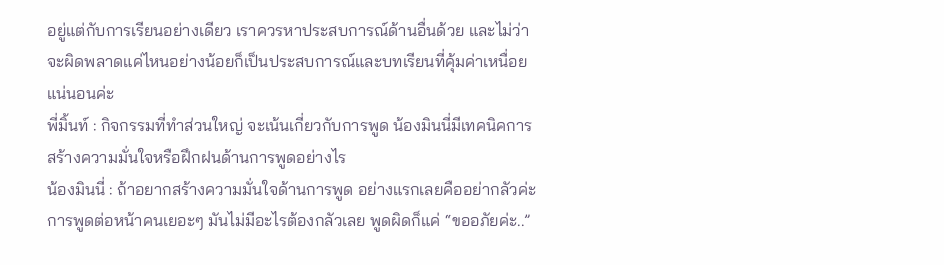อยู่แต่กับการเรียนอย่างเดียว เราควรหาประสบการณ์ด้านอื่นด้วย และไม่ว่าจะผิดพลาดแค่ไหนอย่างน้อยก็เป็นประสบการณ์และบทเรียนที่คุ้มค่าเหนื่อยแน่นอนค่ะ
พี่มิ้นท์ : กิจกรรมที่ทำส่วนใหญ่ จะเน้นเกี่ยวกับการพูด น้องมินนี่มีเทคนิคการสร้างความมั่นใจหรือฝึกฝนด้านการพูดอย่างไร
น้องมินนี่ : ถ้าอยากสร้างความมั่นใจด้านการพูด อย่างแรกเลยคืออย่ากลัวค่ะ การพูดต่อหน้าคนเยอะๆ มันไม่มีอะไรต้องกลัวเลย พูดผิดก็แค่ “ขออภัยค่ะ..”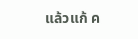แล้วแก้ ค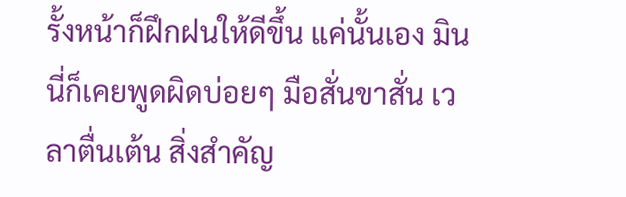รั้งหน้าก็ฝึกฝนให้ดีขึ้น แค่นั้นเอง มินนี่ก็เคยพูดผิดบ่อยๆ มือสั่นขาสั่น เวลาตื่นเต้น สิ่งสำคัญ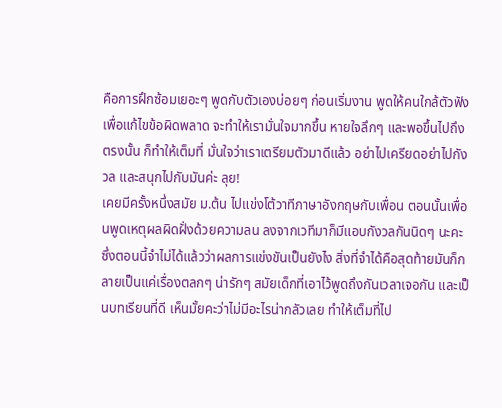คือการฝึกซ้อมเยอะๆ พูดกับตัวเองบ่อยๆ ก่อนเริ่มงาน พูดให้คนใกล้ตัวฟังเพื่อแก้ไขข้อผิดพลาด จะทำให้เรามั่นใจมากขึ้น หายใจลึกๆ และพอขึ้นไปถึงตรงนั้น ก็ทำให้เต็มที่ มั่นใจว่าเราเตรียมตัวมาดีแล้ว อย่าไปเครียดอย่าไปกังวล และสนุกไปกับมันค่ะ ลุย!
เคยมีครั้งหนึ่งสมัย ม.ต้น ไปแข่งโต้วาทีภาษาอังกฤษกับเพื่อน ตอนนั้นเพื่อนพูดเหตุผลผิดฝั่งด้วยความลน ลงจากเวทีมาก็มีแอบกังวลกันนิดๆ นะคะ ซึ่งตอนนี้จำไม่ได้แล้วว่าผลการแข่งขันเป็นยังไง สิ่งที่จำได้คือสุดท้ายมันก็กลายเป็นแค่เรื่องตลกๆ น่ารักๆ สมัยเด็กที่เอาไว้พูดถึงกันเวลาเจอกัน และเป็นบทเรียนที่ดี เห็นมั้ยคะว่าไม่มีอะไรน่ากลัวเลย ทำให้เต็มที่ไป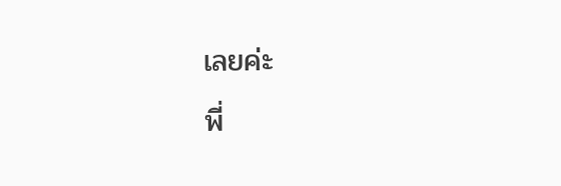เลยค่ะ
พี่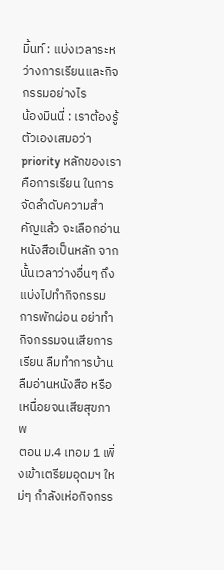มิ้นท์ : แบ่งเวลาระหว่างการเรียนและกิจกรรมอย่างไร
น้องมินนี่ : เราต้องรู้ตัวเองเสมอว่า priority หลักของเราคือการเรียน ในการจัดลำดับความสำคัญแล้ว จะเลือกอ่านหนังสือเป็นหลัก จากนั้นเวลาว่างอื่นๆ ถึงแบ่งไปทำกิจกรรม การพักผ่อน อย่าทำกิจกรรมจนเสียการเรียน ลืมทำการบ้าน ลืมอ่านหนังสือ หรือเหนื่อยจนเสียสุขภาพ
ตอน ม.4 เทอม 1 เพิ่งเข้าเตรียมอุดมฯ ใหม่ๆ กำลังเห่อกิจกรร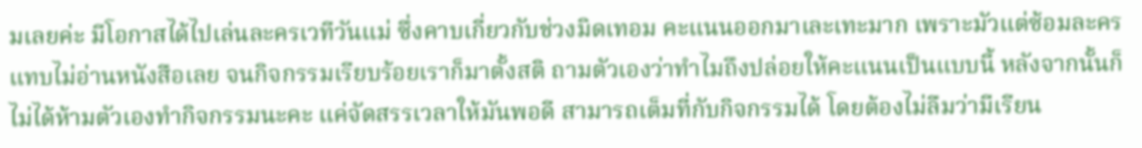มเลยค่ะ มีโอกาสได้ไปเล่นละครเวทีวันแม่ ซึ่งคาบเกี่ยวกับช่วงมิดเทอม คะแนนออกมาเละเทะมาก เพราะมัวแต่ซ้อมละคร แทบไม่อ่านหนังสือเลย จนกิจกรรมเรียบร้อยเราก็มาตั้งสติ ถามตัวเองว่าทำไมถึงปล่อยให้คะแนนเป็นแบบนี้ หลังจากนั้นก็ไม่ได้ห้ามตัวเองทำกิจกรรมนะคะ แค่จัดสรรเวลาให้มันพอดี สามารถเต็มที่กับกิจกรรมได้ โดยต้องไม่ลืมว่ามีเรียน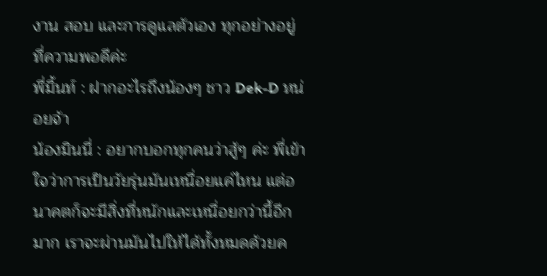งาน สอบ และการดูแลตัวเอง ทุกอย่างอยู่ที่ความพอดีค่ะ
พี่มิ้นท์ : ฝากอะไรถึงน้องๆ ชาว Dek-D หน่อยจ้า
น้องมินนี่ : อยากบอกทุกคนว่าสู้ๆ ค่ะ พี่เข้าใจว่าการเป็นวัยรุ่นมันเหนื่อยแค่ไหน แต่อนาคตก็จะมีสิ่งที่หนักและเหนื่อยกว่านี้อีกมาก เราจะผ่านมันไปให้ได้ทั้งหมดด้วยค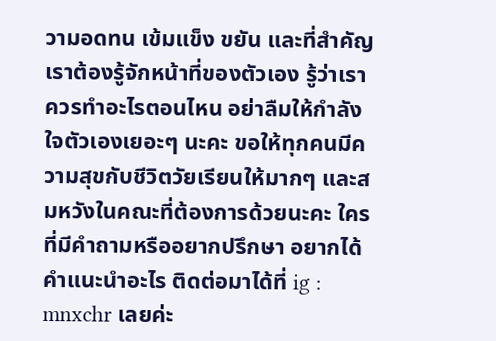วามอดทน เข้มแข็ง ขยัน และที่สำคัญเราต้องรู้จักหน้าที่ของตัวเอง รู้ว่าเราควรทำอะไรตอนไหน อย่าลืมให้กำลังใจตัวเองเยอะๆ นะคะ ขอให้ทุกคนมีความสุขกับชีวิตวัยเรียนให้มากๆ และสมหวังในคณะที่ต้องการด้วยนะคะ ใครที่มีคำถามหรืออยากปรึกษา อยากได้คำแนะนำอะไร ติดต่อมาได้ที่ ig : mnxchr เลยค่ะ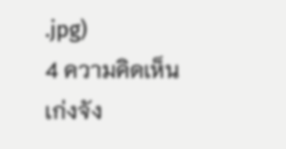.jpg)
4 ความคิดเห็น
เก่งจัง